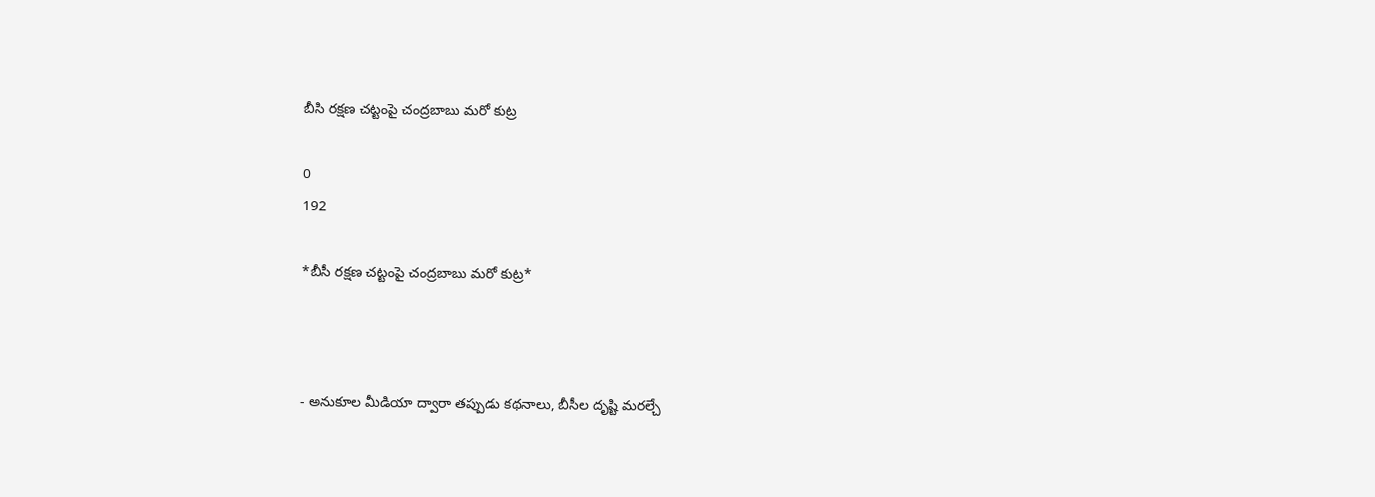బీసి రక్షణ చట్టంపై చంద్రబాబు మరో కుట్ర

0
192

*బీసీ రక్షణ చట్టంపై చంద్రబాబు మరో కుట్ర*



- అనుకూల మీడియా ద్వారా తప్పుడు కథనాలు, బీసీల దృష్టి మరల్చే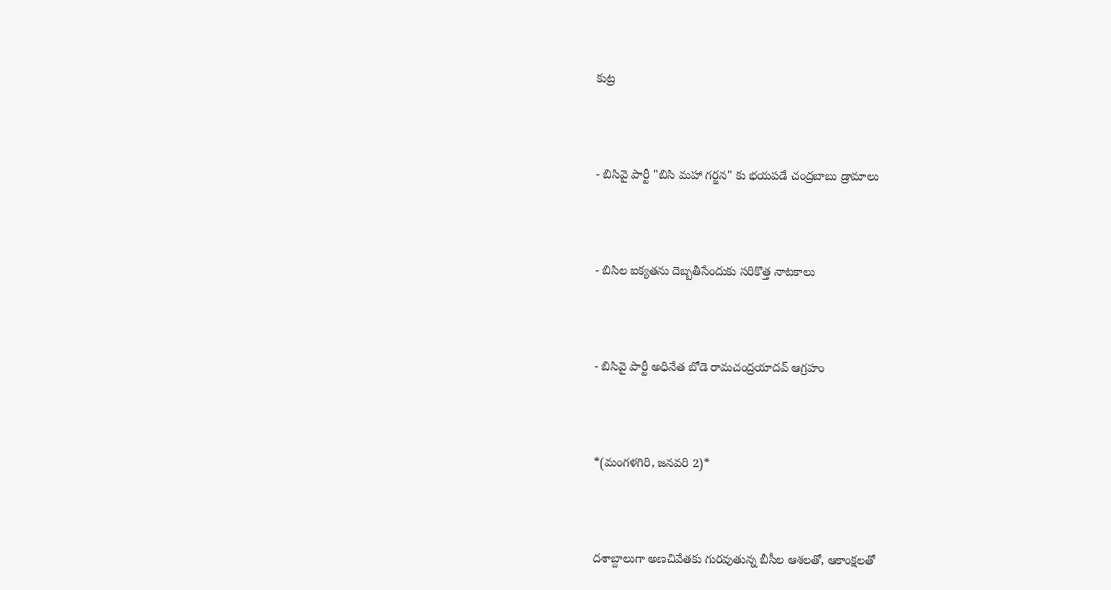కుట్ర



- బిసివై పార్టీ "బిసి మహా గర్జన" కు భయపడే చంద్రబాబు డ్రామాలు



- బిసిల ఐక్యతను దెబ్బతీసేందుకు సరికొత్త నాటకాలు



- బిసివై పార్టీ అధినేత బోడె రామచంద్రయాదవ్ ఆగ్రహం



*(మంగళగిరి, జనవరి 2)*



దశాబ్దాలుగా అణచివేతకు గురవుతున్న బీసీల ఆశలతో, ఆకాంక్షలతో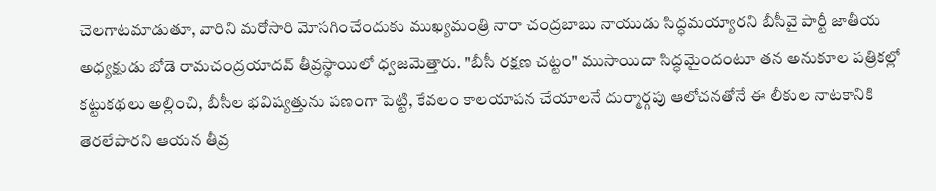చెలగాటమాడుతూ, వారిని మరోసారి మోసగించేందుకు ముఖ్యమంత్రి నారా చంద్రబాబు నాయుడు సిద్ధమయ్యారని బీసీవై పార్టీ జాతీయ అధ్యక్షుడు బోడె రామచంద్రయాదవ్ తీవ్రస్థాయిలో ధ్వజమెత్తారు. "బీసీ రక్షణ చట్టం" ముసాయిదా సిద్ధమైందంటూ తన అనుకూల పత్రికల్లో కట్టుకథలు అల్లించి, బీసీల భవిష్యత్తును పణంగా పెట్టి, కేవలం కాలయాపన చేయాలనే దుర్మార్గపు ఆలోచనతోనే ఈ లీకుల నాటకానికి తెరలేపారని ఆయన తీవ్ర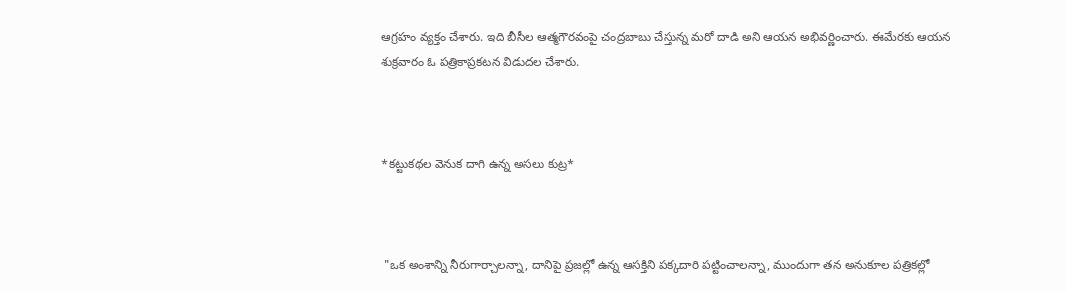ఆగ్రహం వ్యక్తం చేశారు. ఇది బీసీల ఆత్మగౌరవంపై చంద్రబాబు చేస్తున్న మరో దాడి అని ఆయన అభివర్ణించారు. ఈమేరకు ఆయన శుక్రవారం ఓ పత్రికాప్రకటన విడుదల చేశారు.



*కట్టుకథల వెనుక దాగి ఉన్న అసలు కుట్ర*



 "ఒక అంశాన్ని నీరుగార్చాలన్నా, దానిపై ప్రజల్లో ఉన్న ఆసక్తిని పక్కదారి పట్టించాలన్నా, ముందుగా తన అనుకూల పత్రికల్లో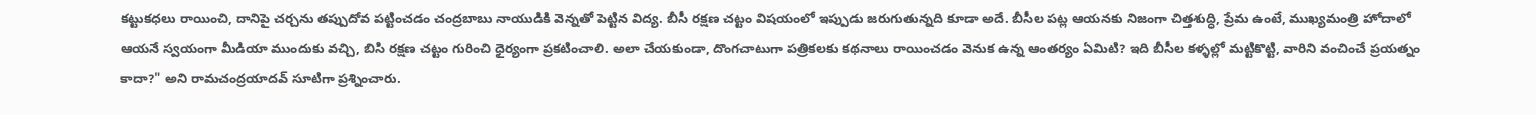కట్టుకధలు రాయించి, దానిపై చర్చను తప్పుదోవ పట్టించడం చంద్రబాబు నాయుడికి వెన్నతో పెట్టిన విద్య. బీసీ రక్షణ చట్టం విషయంలో ఇప్పుడు జరుగుతున్నది కూడా అదే. బీసీల పట్ల ఆయనకు నిజంగా చిత్తశుద్ధి, ప్రేమ ఉంటే, ముఖ్యమంత్రి హోదాలో ఆయనే స్వయంగా మీడియా ముందుకు వచ్చి, బిసి రక్షణ చట్టం గురించి ధైర్యంగా ప్రకటించాలి. అలా చేయకుండా, దొంగచాటుగా పత్రికలకు కథనాలు రాయించడం వెనుక ఉన్న ఆంతర్యం ఏమిటి? ఇది బీసీల కళ్ళల్లో మట్టికొట్టి, వారిని వంచించే ప్రయత్నం కాదా?" అని రామచంద్రయాదవ్ సూటిగా ప్రశ్నించారు.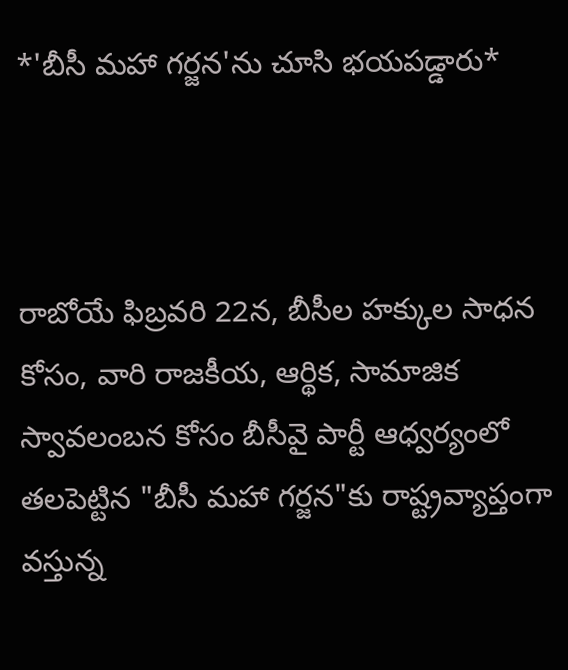*'బీసీ మహా గర్జన'ను చూసి భయపడ్డారు*



రాబోయే ఫిబ్రవరి 22న, బీసీల హక్కుల సాధన కోసం, వారి రాజకీయ, ఆర్థిక, సామాజిక స్వావలంబన కోసం బీసీవై పార్టీ ఆధ్వర్యంలో తలపెట్టిన "బీసీ మహా గర్జన"కు రాష్ట్రవ్యాప్తంగా వస్తున్న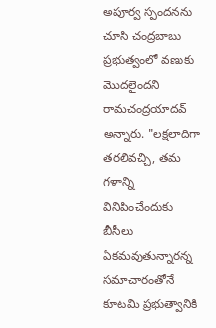అపూర్వ స్పందనను చూసి చంద్రబాబు ప్రభుత్వంలో వణుకు మొదలైందని రామచంద్రయాదవ్ అన్నారు. "లక్షలాదిగా తరలివచ్చి, తమ గళాన్ని వినిపించేందుకు బీసీలు ఏకమవుతున్నారన్న సమాచారంతోనే కూటమి ప్రభుత్వానికి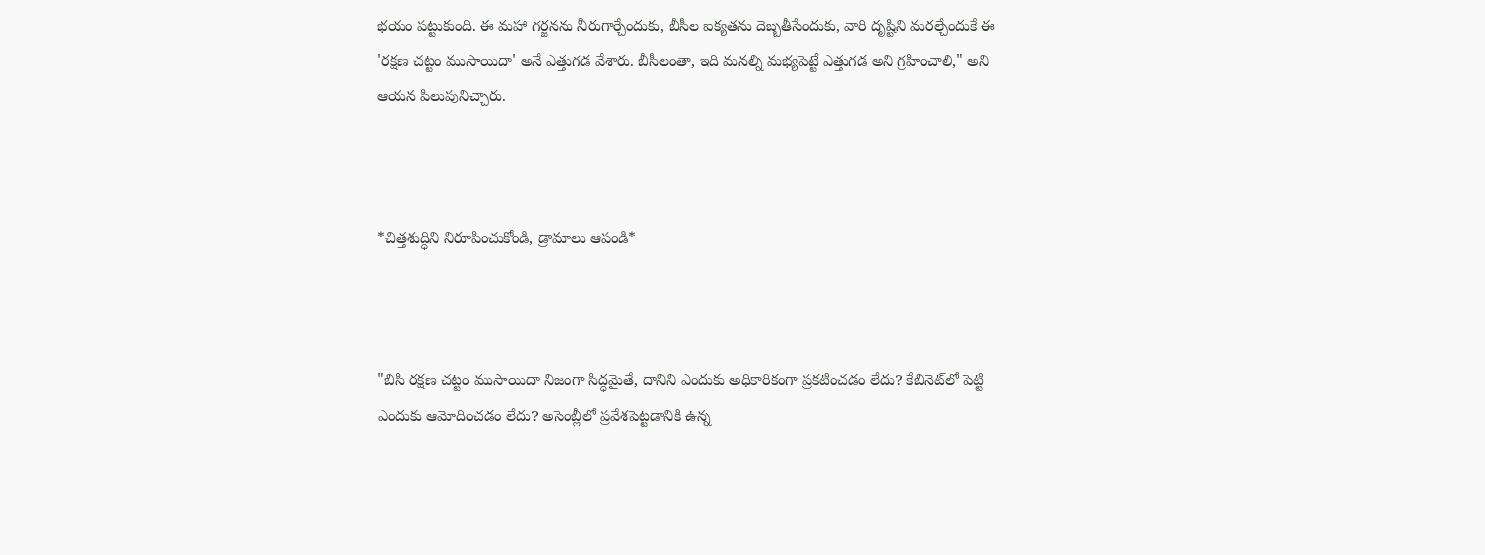భయం పట్టుకుంది. ఈ మహా గర్జనను నీరుగార్చేందుకు, బీసీల ఐక్యతను దెబ్బతీసేందుకు, వారి దృష్టిని మరల్చేందుకే ఈ 'రక్షణ చట్టం ముసాయిదా' అనే ఎత్తుగడ వేశారు. బీసీలంతా, ఇది మనల్ని మభ్యపెట్టే ఎత్తుగడ అని గ్రహించాలి," అని ఆయన పిలుపునిచ్చారు.



*చిత్తశుద్ధిని నిరూపించుకోండి, డ్రామాలు ఆపండి*



"బిసి రక్షణ చట్టం ముసాయిదా నిజంగా సిద్ధమైతే, దానిని ఎందుకు అధికారికంగా ప్రకటించడం లేదు? కేబినెట్‌లో పెట్టి ఎందుకు ఆమోదించడం లేదు? అసెంబ్లీలో ప్రవేశపెట్టడానికి ఉన్న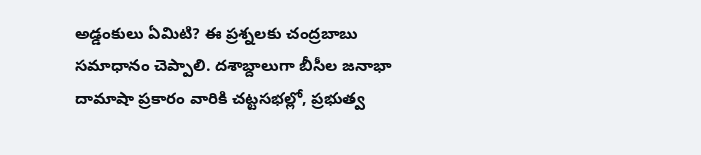అడ్డంకులు ఏమిటి? ఈ ప్రశ్నలకు చంద్రబాబు సమాధానం చెప్పాలి. దశాబ్దాలుగా బీసీల జనాభా దామాషా ప్రకారం వారికి చట్టసభల్లో, ప్రభుత్వ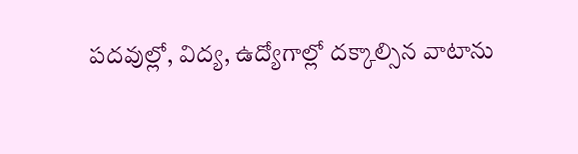పదవుల్లో, విద్య, ఉద్యోగాల్లో దక్కాల్సిన వాటాను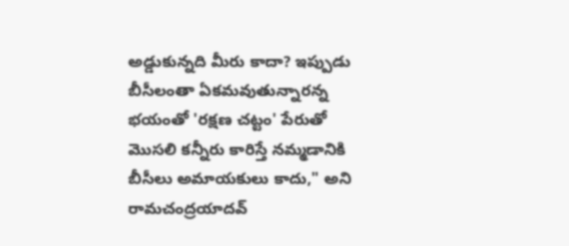అడ్డుకున్నది మీరు కాదా? ఇప్పుడు బీసీలంతా ఏకమవుతున్నారన్న భయంతో 'రక్షణ చట్టం' పేరుతో మొసలి కన్నీరు కారిస్తే నమ్మడానికి బీసీలు అమాయకులు కాదు," అని రామచంద్రయాదవ్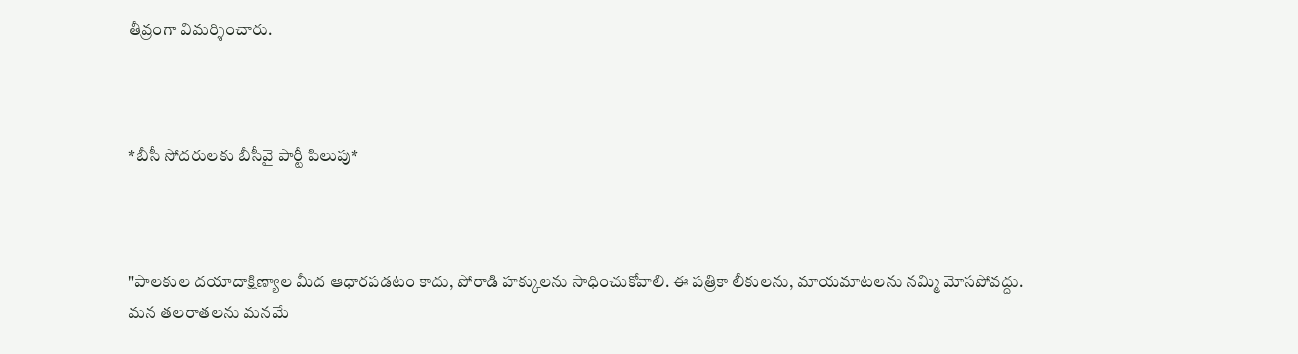తీవ్రంగా విమర్శించారు.



*బీసీ సోదరులకు బీసీవై పార్టీ పిలుపు*



"పాలకుల దయాదాక్షిణ్యాల మీద ఆధారపడటం కాదు, పోరాడి హక్కులను సాధించుకోవాలి. ఈ పత్రికా లీకులను, మాయమాటలను నమ్మి మోసపోవద్దు. మన తలరాతలను మనమే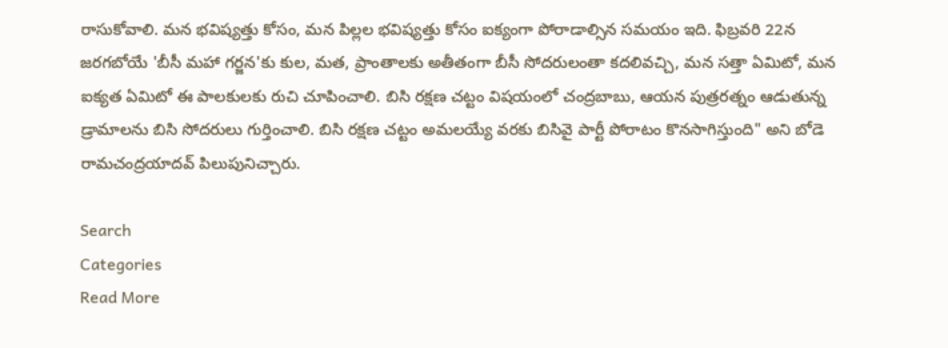రాసుకోవాలి. మన భవిష్యత్తు కోసం, మన పిల్లల భవిష్యత్తు కోసం ఐక్యంగా పోరాడాల్సిన సమయం ఇది. ఫిబ్రవరి 22న జరగబోయే 'బీసీ మహా గర్జన'కు కుల, మత, ప్రాంతాలకు అతీతంగా బీసీ సోదరులంతా కదలివచ్చి, మన సత్తా ఏమిటో, మన ఐక్యత ఏమిటో ఈ పాలకులకు రుచి చూపించాలి. బిసి రక్షణ చట్టం విషయంలో చంద్రబాబు, ఆయన పుత్రరత్నం ఆడుతున్న డ్రామాలను బిసి సోదరులు గుర్తించాలి. బిసి రక్షణ చట్టం అమలయ్యే వరకు బిసివై పార్టీ పోరాటం కొనసాగిస్తుంది" అని బోడె రామచంద్రయాదవ్ పిలుపునిచ్చారు.

Search
Categories
Read More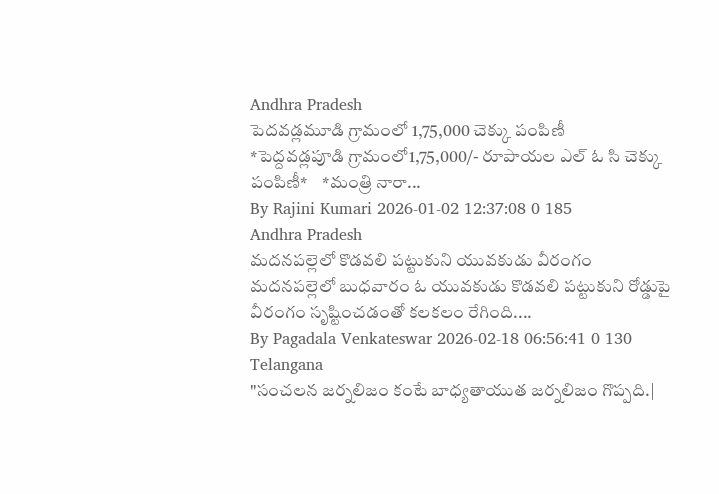Andhra Pradesh
పెదవడ్లమూడి గ్రామంలో 1,75,000 చెక్కు పంపిణీ
*పెద్దవడ్లపూడి గ్రామంలో1,75,000/- రూపాయల ఎల్ ఓ సి చెక్కు పంపిణీ*    *మంత్రి నారా...
By Rajini Kumari 2026-01-02 12:37:08 0 185
Andhra Pradesh
మదనపల్లెలో కొడవలి పట్టుకుని యువకుడు వీరంగం
మదనపల్లెలో బుధవారం ఓ యువకుడు కొడవలి పట్టుకుని రోడ్డుపై వీరంగం సృష్టించడంతో కలకలం రేగింది....
By Pagadala Venkateswar 2026-02-18 06:56:41 0 130
Telangana
"సంచలన జర్నలిజం కంటే బాధ్యతాయుత జర్నలిజం గొప్పది.|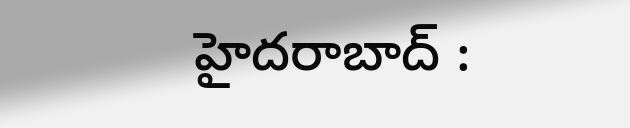హైదరాబాద్ :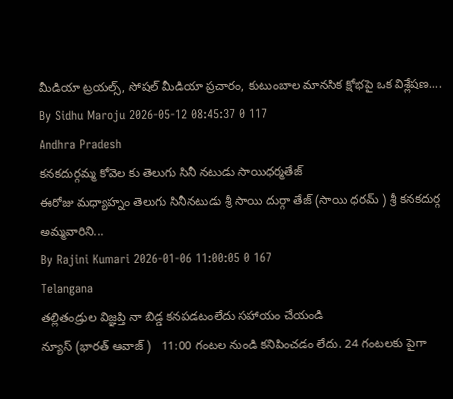మీడియా ట్రయల్స్, సోషల్ మీడియా ప్రచారం, కుటుంబాల మానసిక క్షోభపై ఒక విశ్లేషణ....
By Sidhu Maroju 2026-05-12 08:45:37 0 117
Andhra Pradesh
కనకదుర్గమ్మ కోవెల కు తెలుగు సినీ నటుడు సాయిధర్మతేజ్
ఈరోజు మధ్యాహ్నం తెలుగు సినీనటుడు శ్రీ సాయి దుర్గా తేజ్ (సాయి ధరమ్ ) శ్రీ కనకదుర్గ అమ్మవారిని...
By Rajini Kumari 2026-01-06 11:00:05 0 167
Telangana
తల్లితండ్రుల విజ్ఞప్తి నా బిడ్డ కనపడటంలేదు సహాయం చేయండి
న్యూస్ (భారత్ ఆవాజ్ )   11:00 గంటల నుండి కనిపించడం లేదు. 24 గంటలకు పైగా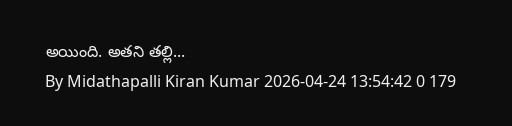అయింది. అతని తల్లి...
By Midathapalli Kiran Kumar 2026-04-24 13:54:42 0 179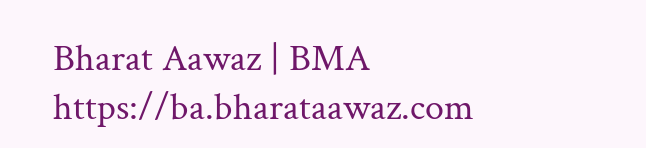Bharat Aawaz | BMA https://ba.bharataawaz.com